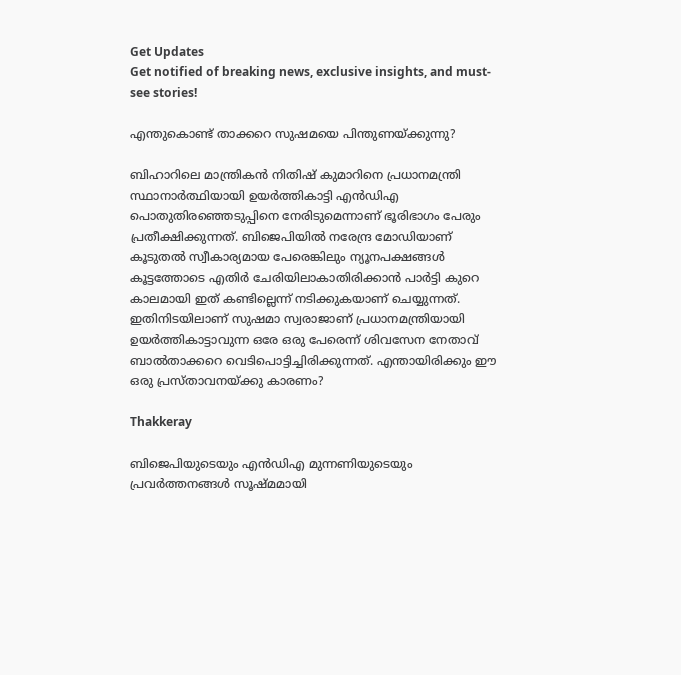Get Updates
Get notified of breaking news, exclusive insights, and must-see stories!

എന്തുകൊണ്ട് താക്കറെ സുഷമയെ പിന്തുണയ്ക്കുന്നു?

ബിഹാറിലെ മാന്ത്രികന്‍ നിതിഷ് കുമാറിനെ പ്രധാനമന്ത്രി സ്ഥാനാര്‍ത്ഥിയായി ഉയര്‍ത്തികാട്ടി എന്‍ഡിഎ പൊതുതിരഞ്ഞെടുപ്പിനെ നേരിടുമെന്നാണ് ഭൂരിഭാഗം പേരും പ്രതീക്ഷിക്കുന്നത്. ബിജെപിയില്‍ നരേന്ദ്ര മോഡിയാണ് കൂടുതല്‍ സ്വീകാര്യമായ പേരെങ്കിലും ന്യൂനപക്ഷങ്ങള്‍ കൂട്ടത്തോടെ എതിര്‍ ചേരിയിലാകാതിരിക്കാന്‍ പാര്‍ട്ടി കുറെ കാലമായി ഇത് കണ്ടില്ലെന്ന് നടിക്കുകയാണ് ചെയ്യുന്നത്. ഇതിനിടയിലാണ് സുഷമാ സ്വരാജാണ് പ്രധാനമന്ത്രിയായി ഉയര്‍ത്തികാട്ടാവുന്ന ഒരേ ഒരു പേരെന്ന് ശിവസേന നേതാവ് ബാല്‍താക്കറെ വെടിപൊട്ടിച്ചിരിക്കുന്നത്. എന്തായിരിക്കും ഈ ഒരു പ്രസ്താവനയ്ക്കു കാരണം?

Thakkeray

ബിജെപിയുടെയും എന്‍ഡിഎ മുന്നണിയുടെയും പ്രവര്‍ത്തനങ്ങള്‍ സൂഷ്മമായി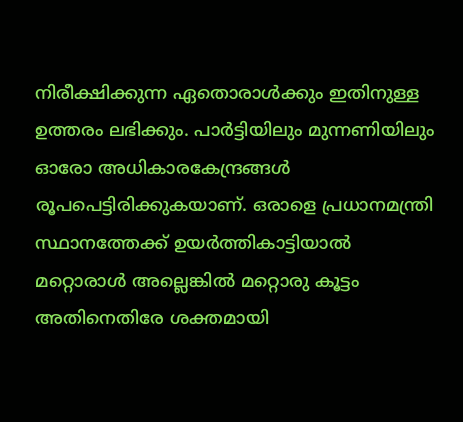നിരീക്ഷിക്കുന്ന ഏതൊരാള്‍ക്കും ഇതിനുള്ള ഉത്തരം ലഭിക്കും. പാര്‍ട്ടിയിലും മുന്നണിയിലും ഓരോ അധികാരകേന്ദ്രങ്ങള്‍ രൂപപെട്ടിരിക്കുകയാണ്. ഒരാളെ പ്രധാനമന്ത്രി സ്ഥാനത്തേക്ക് ഉയര്‍ത്തികാട്ടിയാല്‍ മറ്റൊരാള്‍ അല്ലെങ്കില്‍ മറ്റൊരു കൂട്ടം അതിനെതിരേ ശക്തമായി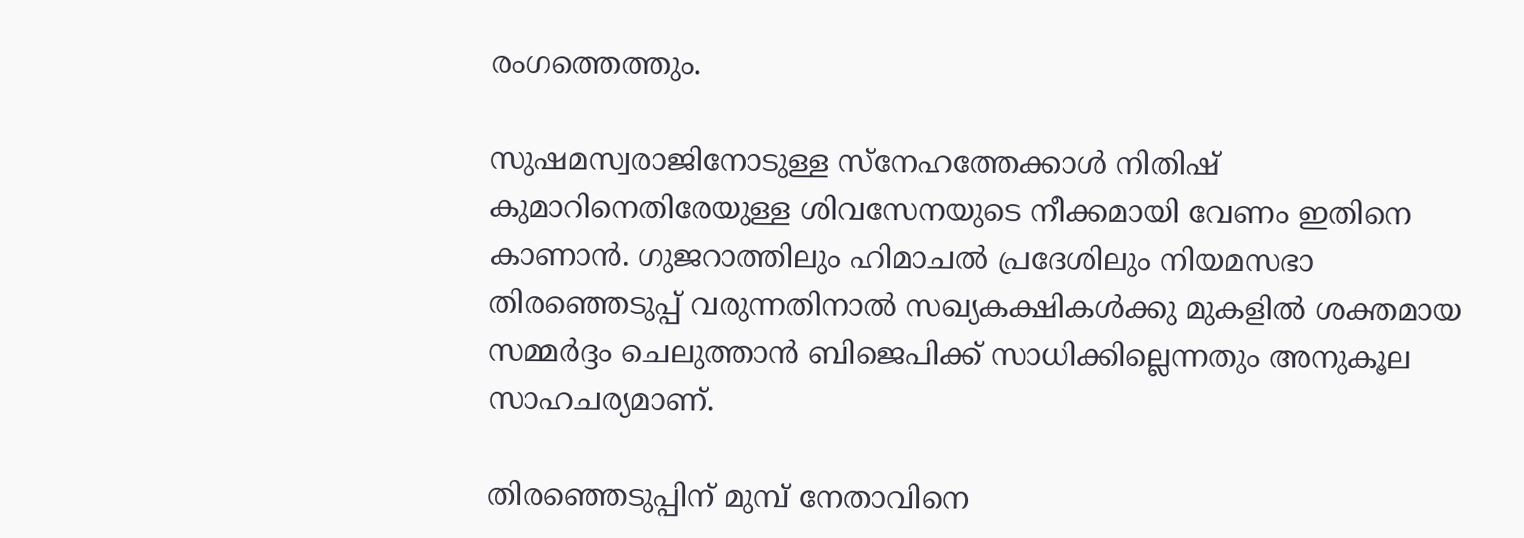രംഗത്തെത്തും.

സുഷമസ്വരാജിനോടുള്ള സ്‌നേഹത്തേക്കാള്‍ നിതിഷ് കുമാറിനെതിരേയുള്ള ശിവസേനയുടെ നീക്കമായി വേണം ഇതിനെ കാണാന്‍. ഗുജറാത്തിലും ഹിമാചല്‍ പ്രദേശിലും നിയമസഭാ തിരഞ്ഞെടുപ്പ് വരുന്നതിനാല്‍ സഖ്യകക്ഷികള്‍ക്കു മുകളില്‍ ശക്തമായ സമ്മര്‍ദ്ദം ചെലുത്താന്‍ ബിജെപിക്ക് സാധിക്കില്ലെന്നതും അനുകൂല സാഹചര്യമാണ്.

തിരഞ്ഞെടുപ്പിന് മുമ്പ് നേതാവിനെ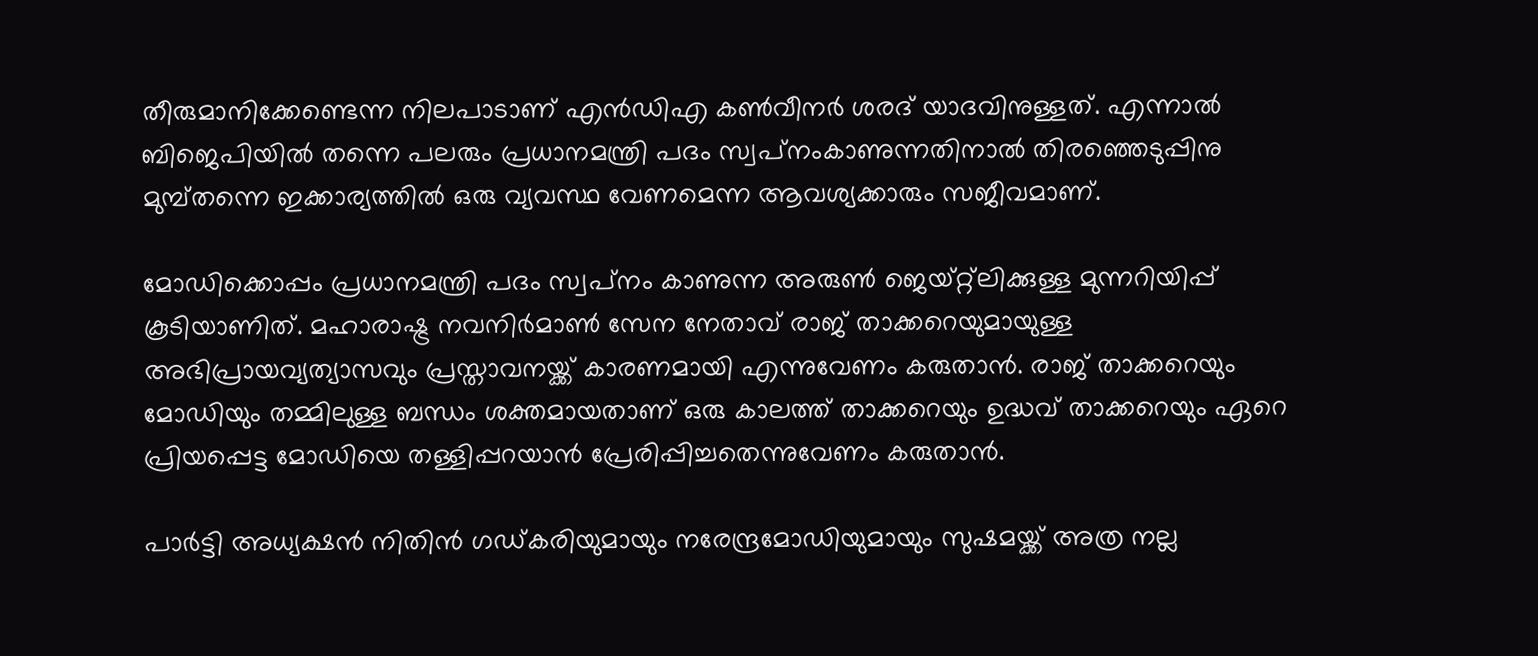തീരുമാനിക്കേണ്ടെന്ന നിലപാടാണ് എന്‍ഡിഎ കണ്‍വീനര്‍ ശരദ് യാദവിനുള്ളത്. എന്നാല്‍ ബിജെപിയില്‍ തന്നെ പലരും പ്രധാനമന്ത്രി പദം സ്വപ്‌നംകാണുന്നതിനാല്‍ തിരഞ്ഞെടുപ്പിനു മുമ്പ്തന്നെ ഇക്കാര്യത്തില്‍ ഒരു വ്യവസ്ഥ വേണമെന്ന ആവശ്യക്കാരും സജീവമാണ്.

മോഡിക്കൊപ്പം പ്രധാനമന്ത്രി പദം സ്വപ്‌നം കാണുന്ന അരുണ്‍ ജെയ്റ്റ്‌ലിക്കുള്ള മുന്നറിയിപ്പ് കൂടിയാണിത്. മഹാരാഷ്ട്ര നവനിര്‍മാണ്‍ സേന നേതാവ് രാജ് താക്കറെയുമായുള്ള അഭിപ്രായവ്യത്യാസവും പ്രസ്താവനയ്ക്ക് കാരണമായി എന്നുവേണം കരുതാന്‍. രാജ് താക്കറെയും മോഡിയും തമ്മിലുള്ള ബന്ധം ശക്തമായതാണ് ഒരു കാലത്ത് താക്കറെയും ഉദ്ധവ് താക്കറെയും ഏറെ പ്രിയപ്പെട്ട മോഡിയെ തള്ളിപ്പറയാന്‍ പ്രേരിപ്പിച്ചതെന്നുവേണം കരുതാന്‍.

പാര്‍ട്ടി അധ്യക്ഷന്‍ നിതിന്‍ ഗഡ്കരിയുമായും നരേന്ദ്രമോഡിയുമായും സുഷമയ്ക്ക് അത്ര നല്ല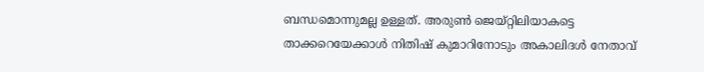ബന്ധമൊന്നുമല്ല ഉള്ളത്. അരുണ്‍ ജെയ്റ്റിലിയാകട്ടെ താക്കറെയേക്കാള്‍ നിതിഷ് കുമാറിനോടും അകാലിദള്‍ നേതാവ്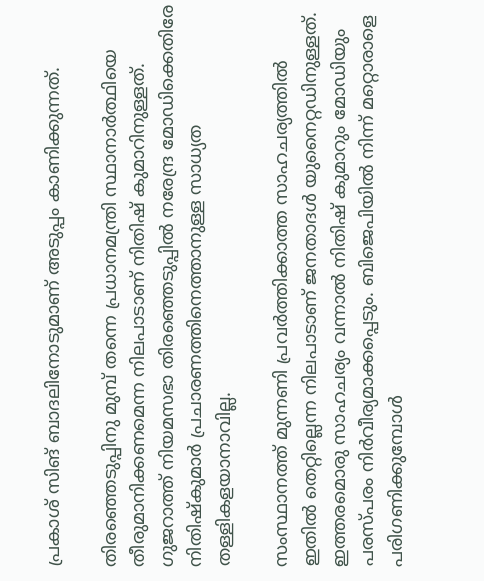പ്രകാശ് സിങ് ബാദലിനോടുമാണ് അടുപ്പം കാണിക്കുന്നത്.

തിരഞ്ഞെടുപ്പിനു മുമ്പ് തന്നെ പ്രധാനമന്ത്രി സ്ഥാനാര്‍ത്ഥിയെ തീരുമാനിക്കണമെന്ന നിലപാടാണ് നിതിഷ് കുമാറിനുള്ളത്. ഗുജറാത്ത് നിയമസഭാ തിരഞ്ഞെടുപ്പില്‍ നരേന്ദ്ര മോഡിക്കെതിരേ നിതിഷ്‌കുമാര്‍ പ്രചാരണത്തിനെത്താനുള്ള സാധ്യത തള്ളികളയാനാവില്ല.

സംസ്ഥാനത്ത് മുന്നണി പ്രവര്‍ത്തിക്കാത്ത സാഹചര്യത്തില്‍ ഇതില്‍ തെറ്റില്ലെന്ന നിലപാടാണ് ജനതാദള്‍ യുനൈറ്റഡിനുള്ളത്. ഇത്തരമൊരു സാഹചര്യം വന്നാല്‍ നിതിഷ് കുമാറും മോഡിയും പരസ്പരം നിര്‍വീര്യമാക്കപ്പെടും. ബിജെപിയില്‍ നിന്ന് മറ്റൊരാളെ പരിഗണിക്കുമ്പോള്‍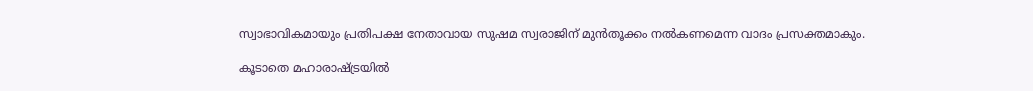സ്വാഭാവികമായും പ്രതിപക്ഷ നേതാവായ സുഷമ സ്വരാജിന് മുന്‍തൂക്കം നല്‍കണമെന്ന വാദം പ്രസക്തമാകും.

കൂടാതെ മഹാരാഷ്ട്രയില്‍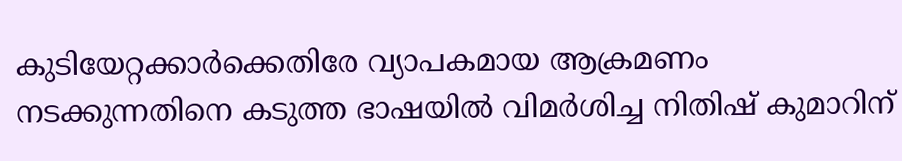കുടിയേറ്റക്കാര്‍ക്കെതിരേ വ്യാപകമായ ആക്രമണം നടക്കുന്നതിനെ കടുത്ത ഭാഷയില്‍ വിമര്‍ശിച്ച നിതിഷ് കുമാറിന്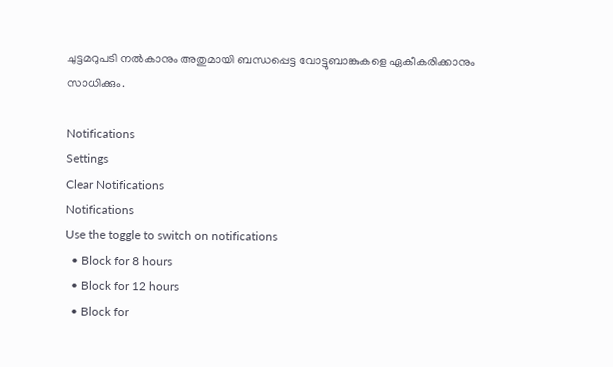ചുട്ടമറുപടി നല്‍കാനും അതുമായി ബന്ധപ്പെട്ട വോട്ടുബാങ്കുകളെ ഏകീകരിക്കാനും സാധിക്കും.

Notifications
Settings
Clear Notifications
Notifications
Use the toggle to switch on notifications
  • Block for 8 hours
  • Block for 12 hours
  • Block for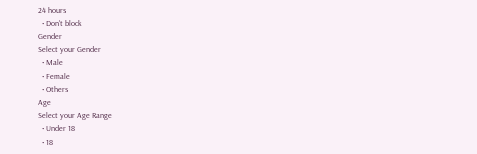24 hours
  • Don't block
Gender
Select your Gender
  • Male
  • Female
  • Others
Age
Select your Age Range
  • Under 18
  • 18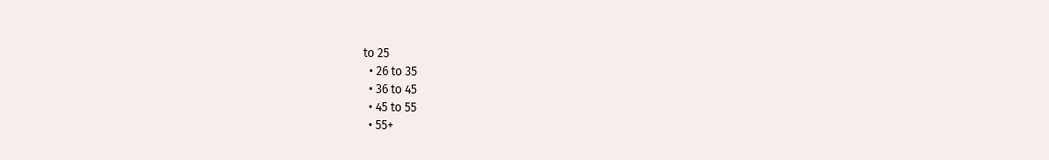to 25
  • 26 to 35
  • 36 to 45
  • 45 to 55
  • 55+